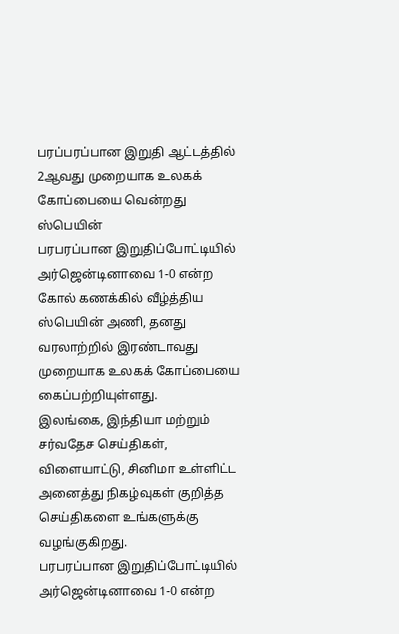பரப்பரப்பான இறுதி ஆட்டத்தில் 2ஆவது முறையாக உலகக் கோப்பையை வென்றது ஸ்பெயின்
பரபரப்பான இறுதிப்போட்டியில் அர்ஜென்டினாவை 1-0 என்ற கோல் கணக்கில் வீழ்த்திய ஸ்பெயின் அணி, தனது வரலாற்றில் இரண்டாவது முறையாக உலகக் கோப்பையை கைப்பற்றியுள்ளது.
இலங்கை, இந்தியா மற்றும் சர்வதேச செய்திகள், விளையாட்டு, சினிமா உள்ளிட்ட அனைத்து நிகழ்வுகள் குறித்த செய்திகளை உங்களுக்கு வழங்குகிறது.
பரபரப்பான இறுதிப்போட்டியில் அர்ஜென்டினாவை 1-0 என்ற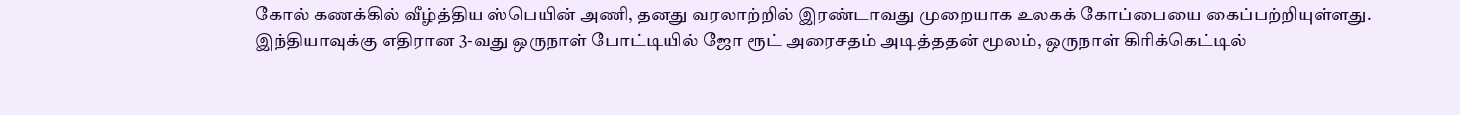கோல் கணக்கில் வீழ்த்திய ஸ்பெயின் அணி, தனது வரலாற்றில் இரண்டாவது முறையாக உலகக் கோப்பையை கைப்பற்றியுள்ளது.
இந்தியாவுக்கு எதிரான 3-வது ஒருநாள் போட்டியில் ஜோ ரூட் அரைசதம் அடித்ததன் மூலம், ஒருநாள் கிரிக்கெட்டில்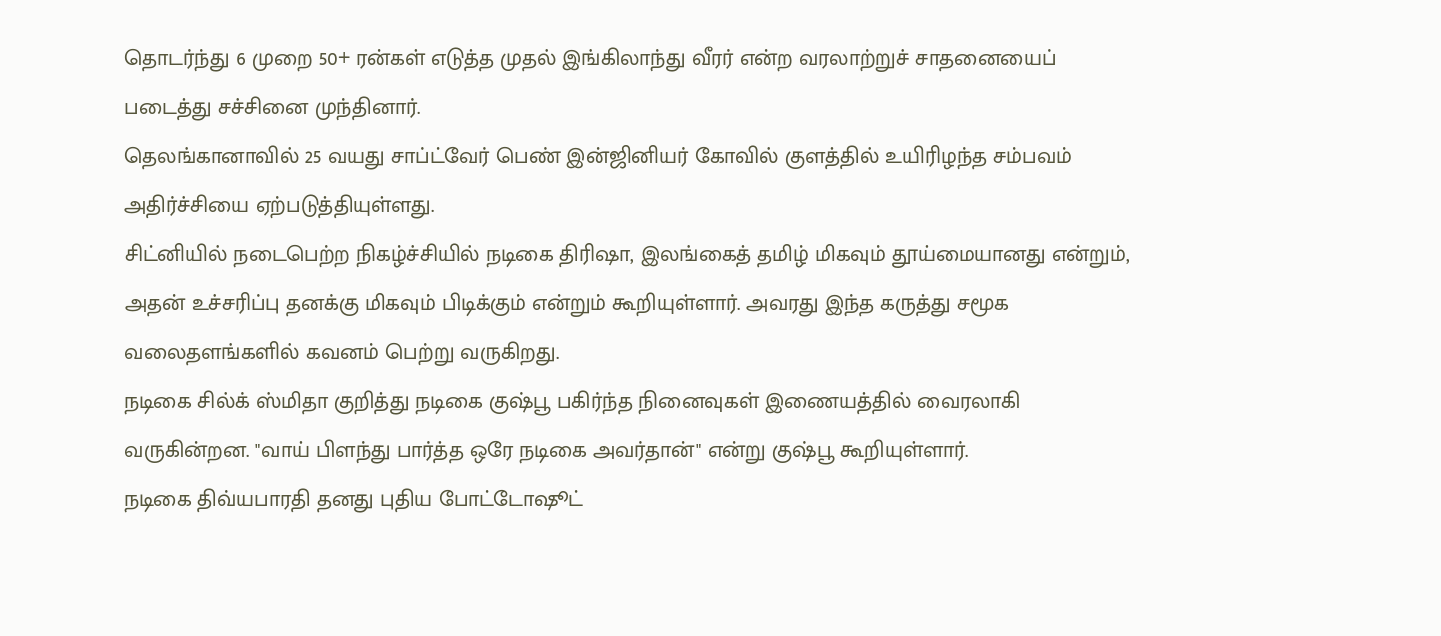தொடர்ந்து 6 முறை 50+ ரன்கள் எடுத்த முதல் இங்கிலாந்து வீரர் என்ற வரலாற்றுச் சாதனையைப் படைத்து சச்சினை முந்தினார்.
தெலங்கானாவில் 25 வயது சாப்ட்வேர் பெண் இன்ஜினியர் கோவில் குளத்தில் உயிரிழந்த சம்பவம் அதிர்ச்சியை ஏற்படுத்தியுள்ளது.
சிட்னியில் நடைபெற்ற நிகழ்ச்சியில் நடிகை திரிஷா, இலங்கைத் தமிழ் மிகவும் தூய்மையானது என்றும், அதன் உச்சரிப்பு தனக்கு மிகவும் பிடிக்கும் என்றும் கூறியுள்ளார். அவரது இந்த கருத்து சமூக வலைதளங்களில் கவனம் பெற்று வருகிறது.
நடிகை சில்க் ஸ்மிதா குறித்து நடிகை குஷ்பூ பகிர்ந்த நினைவுகள் இணையத்தில் வைரலாகி வருகின்றன. "வாய் பிளந்து பார்த்த ஒரே நடிகை அவர்தான்" என்று குஷ்பூ கூறியுள்ளார்.
நடிகை திவ்யபாரதி தனது புதிய போட்டோஷூட்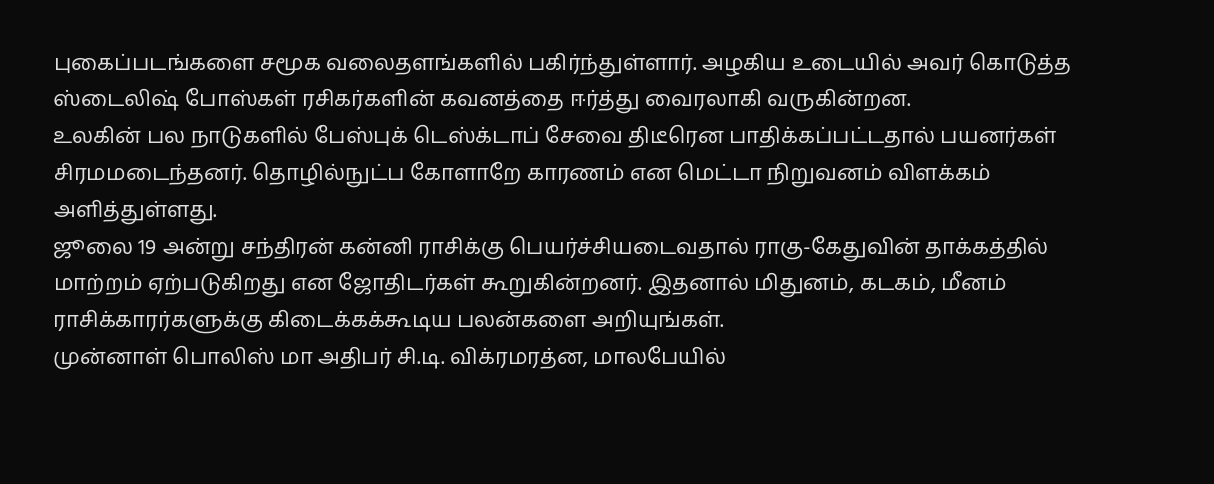புகைப்படங்களை சமூக வலைதளங்களில் பகிர்ந்துள்ளார். அழகிய உடையில் அவர் கொடுத்த ஸ்டைலிஷ் போஸ்கள் ரசிகர்களின் கவனத்தை ஈர்த்து வைரலாகி வருகின்றன.
உலகின் பல நாடுகளில் பேஸ்புக் டெஸ்க்டாப் சேவை திடீரென பாதிக்கப்பட்டதால் பயனர்கள் சிரமமடைந்தனர். தொழில்நுட்ப கோளாறே காரணம் என மெட்டா நிறுவனம் விளக்கம் அளித்துள்ளது.
ஜூலை 19 அன்று சந்திரன் கன்னி ராசிக்கு பெயர்ச்சியடைவதால் ராகு-கேதுவின் தாக்கத்தில் மாற்றம் ஏற்படுகிறது என ஜோதிடர்கள் கூறுகின்றனர். இதனால் மிதுனம், கடகம், மீனம் ராசிக்காரர்களுக்கு கிடைக்கக்கூடிய பலன்களை அறியுங்கள்.
முன்னாள் பொலிஸ் மா அதிபர் சி.டி. விக்ரமரத்ன, மாலபேயில்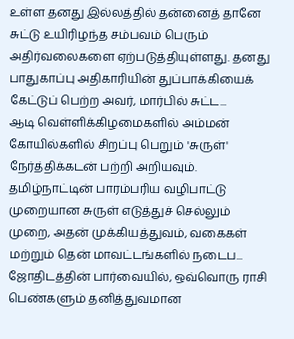உள்ள தனது இல்லத்தில் தன்னைத் தானே சுட்டு உயிரிழந்த சம்பவம் பெரும் அதிர்வலைகளை ஏற்படுத்தியுள்ளது. தனது பாதுகாப்பு அதிகாரியின் துப்பாக்கியைக் கேட்டுப் பெற்ற அவர், மார்பில் சுட்ட...
ஆடி வெள்ளிக்கிழமைகளில் அம்மன் கோயில்களில் சிறப்பு பெறும் 'சுருள்' நேர்த்திக்கடன் பற்றி அறியவும். தமிழ்நாட்டின் பாரம்பரிய வழிபாட்டு முறையான சுருள் எடுத்துச் செல்லும் முறை, அதன் முக்கியத்துவம், வகைகள் மற்றும் தென் மாவட்டங்களில் நடைப...
ஜோதிடத்தின் பார்வையில், ஒவ்வொரு ராசி பெண்களும் தனித்துவமான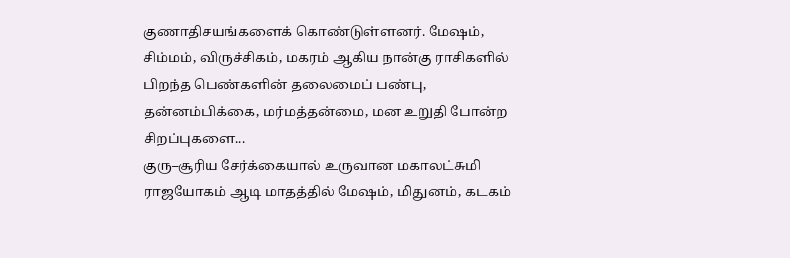குணாதிசயங்களைக் கொண்டுள்ளனர். மேஷம், சிம்மம், விருச்சிகம், மகரம் ஆகிய நான்கு ராசிகளில் பிறந்த பெண்களின் தலைமைப் பண்பு, தன்னம்பிக்கை, மர்மத்தன்மை, மன உறுதி போன்ற சிறப்புகளை...
குரு–சூரிய சேர்க்கையால் உருவான மகாலட்சுமி ராஜயோகம் ஆடி மாதத்தில் மேஷம், மிதுனம், கடகம்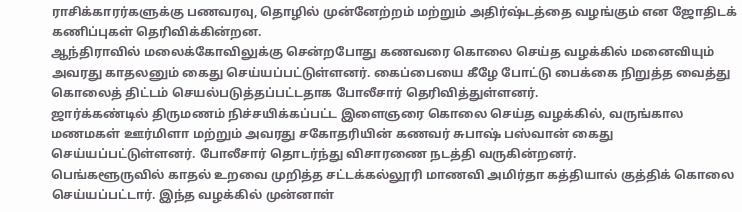ராசிக்காரர்களுக்கு பணவரவு, தொழில் முன்னேற்றம் மற்றும் அதிர்ஷ்டத்தை வழங்கும் என ஜோதிடக் கணிப்புகள் தெரிவிக்கின்றன.
ஆந்திராவில் மலைக்கோவிலுக்கு சென்றபோது கணவரை கொலை செய்த வழக்கில் மனைவியும் அவரது காதலனும் கைது செய்யப்பட்டுள்ளனர். கைப்பையை கீழே போட்டு பைக்கை நிறுத்த வைத்து கொலைத் திட்டம் செயல்படுத்தப்பட்டதாக போலீசார் தெரிவித்துள்ளனர்.
ஜார்க்கண்டில் திருமணம் நிச்சயிக்கப்பட்ட இளைஞரை கொலை செய்த வழக்கில், வருங்கால மணமகள் ஊர்மிளா மற்றும் அவரது சகோதரியின் கணவர் சுபாஷ் பஸ்வான் கைது செய்யப்பட்டுள்ளனர். போலீசார் தொடர்ந்து விசாரணை நடத்தி வருகின்றனர்.
பெங்களூருவில் காதல் உறவை முறித்த சட்டக்கல்லூரி மாணவி அமிர்தா கத்தியால் குத்திக் கொலை செய்யப்பட்டார். இந்த வழக்கில் முன்னாள்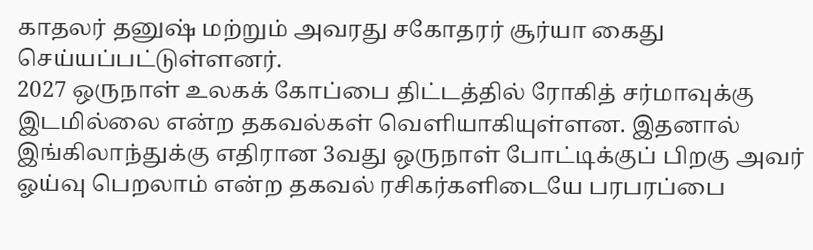காதலர் தனுஷ் மற்றும் அவரது சகோதரர் சூர்யா கைது செய்யப்பட்டுள்ளனர்.
2027 ஒருநாள் உலகக் கோப்பை திட்டத்தில் ரோகித் சர்மாவுக்கு இடமில்லை என்ற தகவல்கள் வெளியாகியுள்ளன. இதனால் இங்கிலாந்துக்கு எதிரான 3வது ஒருநாள் போட்டிக்குப் பிறகு அவர் ஓய்வு பெறலாம் என்ற தகவல் ரசிகர்களிடையே பரபரப்பை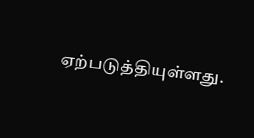ஏற்படுத்தியுள்ளது.